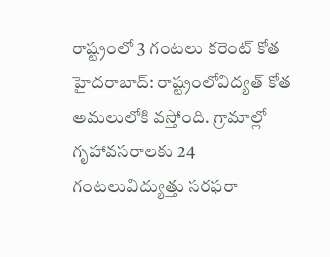రాష్ట్రంలో 3 గంటలు కరెంట్ కోత
హైదరాబాద్: రాష్ట్రంలోవిద్యత్ కోత అమలులోకి వస్తోంది. గ్రామాల్లో గృహావసరాలకు 24 గంటలువిద్యుత్తు సరఫరా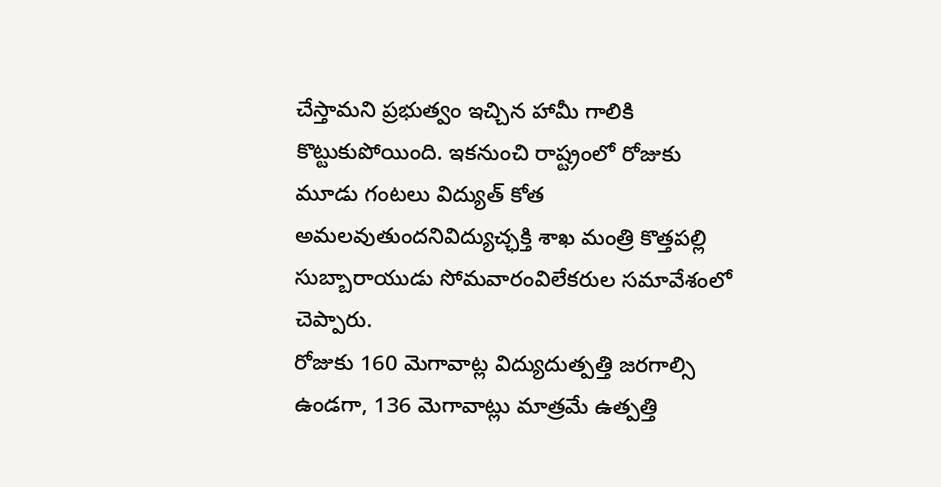చేస్తామని ప్రభుత్వం ఇచ్చిన హామీ గాలికి కొట్టుకుపోయింది. ఇకనుంచి రాష్ట్రంలో రోజుకు మూడు గంటలు విద్యుత్ కోత అమలవుతుందనివిద్యుచ్ఛక్తి శాఖ మంత్రి కొత్తపల్లి సుబ్బారాయుడు సోమవారంవిలేకరుల సమావేశంలో చెప్పారు.
రోజుకు 160 మెగావాట్ల విద్యుదుత్పత్తి జరగాల్సి ఉండగా, 136 మెగావాట్లు మాత్రమే ఉత్పత్తి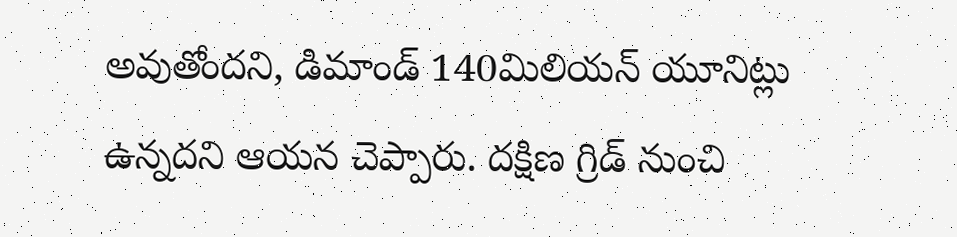అవుతోందని, డిమాండ్ 140మిలియన్ యూనిట్లు ఉన్నదని ఆయన చెప్పారు. దక్షిణ గ్రిడ్ నుంచి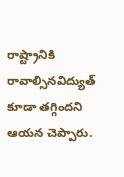రాష్ట్రానికి రావాల్సినవిద్యుత్ కూడా తగ్గిందని ఆయన చెప్పారు.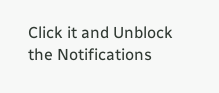Click it and Unblock the Notifications